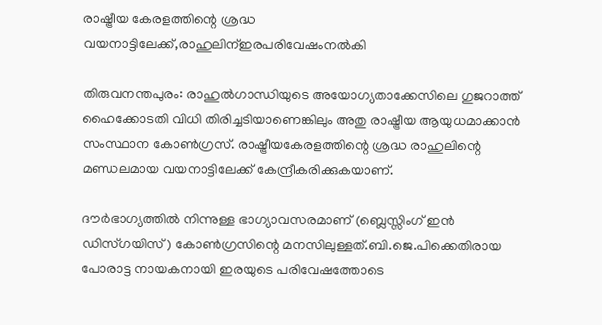രാഷ്ട്രീയ കേരളത്തിന്റെ ശ്രദ്ധ വയനാട്ടിലേക്ക്,രാഹുലിന്ഇരപരിവേഷംനല്‍കി

തിരുവനന്തപുരം: രാഹുല്‍ഗാന്ധിയുടെ അയോഗ്യതാക്കേസിലെ ഗുജറാത്ത് ഹൈക്കോടതി വിധി തിരിച്ചടിയാണെങ്കിലും അതു രാഷ്ട്രീയ ആയുധമാക്കാന്‍ സംസ്ഥാന കോണ്‍ഗ്രസ്. രാഷ്ട്രീയകേരളത്തിന്റെ ശ്രദ്ധ രാഹുലിന്റെ മണ്ഡലമായ വയനാട്ടിലേക്ക് കേന്ദ്രീകരിക്കുകയാണ്.

ദൗര്‍ഭാഗ്യത്തില്‍ നിന്നുള്ള ഭാഗ്യാവസരമാണ് (ബ്ലെസ്സിംഗ് ഇന്‍ ഡിസ്ഗയിസ്) കോണ്‍ഗ്രസിന്റെ മനസിലുള്ളത്.ബി.ജെ.പിക്കെതിരായ പോരാട്ട നായകനായി ഇരയുടെ പരിവേഷത്തോടെ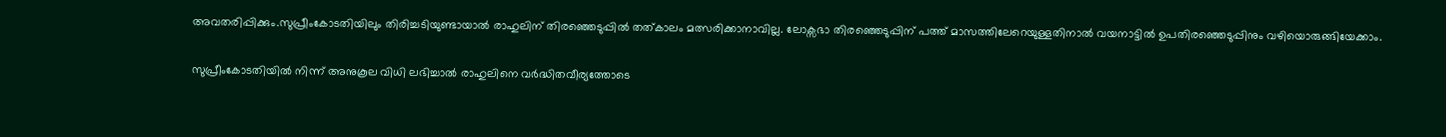അവതരിപ്പിക്കും.സുപ്രീംകോടതിയിലും തിരിച്ചടിയുണ്ടായാല്‍ രാഹുലിന് തിരഞ്ഞെടുപ്പില്‍ തത്കാലം മത്സരിക്കാനാവില്ല. ലോക്സഭാ തിരഞ്ഞെടുപ്പിന് പത്ത് മാസത്തിലേറെയുള്ളതിനാല്‍ വയനാട്ടില്‍ ഉപതിരഞ്ഞെടുപ്പിനും വഴിയൊരുങ്ങിയേക്കാം.

സുപ്രീംകോടതിയില്‍ നിന്ന് അനുകൂല വിധി ലഭിച്ചാല്‍ രാഹുലിനെ വര്‍ദ്ധിതവീര്യത്തോടെ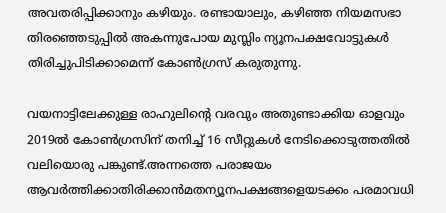അവതരിപ്പിക്കാനും കഴിയും. രണ്ടായാലും, കഴിഞ്ഞ നിയമസഭാ തിരഞ്ഞെടുപ്പില്‍ അകന്നുപോയ മുസ്ലിം ന്യൂനപക്ഷവോട്ടുകള്‍ തിരിച്ചുപിടിക്കാമെന്ന് കോണ്‍ഗ്രസ് കരുതുന്നു.

വയനാട്ടിലേക്കുള്ള രാഹുലിന്റെ വരവും അതുണ്ടാക്കിയ ഓളവും 2019ല്‍ കോണ്‍ഗ്രസിന് തനിച്ച് 16 സീറ്റുകള്‍ നേടിക്കൊടുത്തതില്‍ വലിയൊരു പങ്കുണ്ട്.അന്നത്തെ പരാജയം ആവര്‍ത്തിക്കാതിരിക്കാന്‍മതന്യൂനപക്ഷങ്ങളെയടക്കം പരമാവധി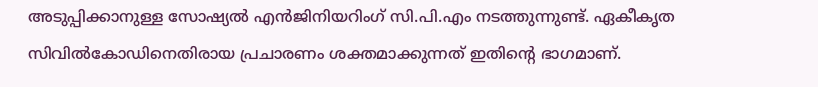അടുപ്പിക്കാനുള്ള സോഷ്യല്‍ എന്‍ജിനിയറിംഗ് സി.പി.എം നടത്തുന്നുണ്ട്. ഏകീകൃത സിവില്‍കോഡിനെതിരായ പ്രചാരണം ശക്തമാക്കുന്നത് ഇതിന്റെ ഭാഗമാണ്.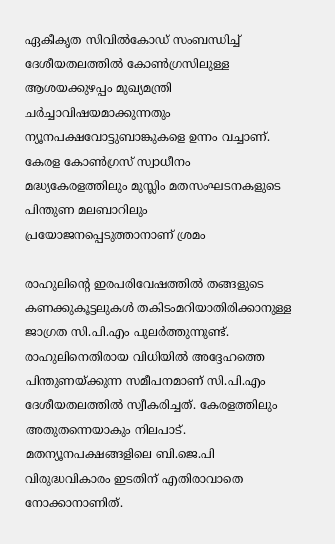ഏകീകൃത സിവില്‍കോഡ് സംബന്ധിച്ച് ദേശീയതലത്തില്‍ കോണ്‍ഗ്രസിലുള്ള ആശയക്കുഴപ്പം മുഖ്യമന്ത്രി ചര്‍ച്ചാവിഷയമാക്കുന്നതും ന്യൂനപക്ഷവോട്ടുബാങ്കുകളെ ഉന്നം വച്ചാണ്. കേരള കോണ്‍ഗ്രസ് സ്വാധീനം മദ്ധ്യകേരളത്തിലും മുസ്ലിം മതസംഘടനകളുടെ പിന്തുണ മലബാറിലും പ്രയോജനപ്പെടുത്താനാണ് ശ്രമം

രാഹുലിന്റെ ഇരപരിവേഷത്തില്‍ തങ്ങളുടെ കണക്കുകൂട്ടലുകള്‍ തകിടംമറിയാതിരിക്കാനുള്ള ജാഗ്രത സി.പി.എം പുലര്‍ത്തുന്നുണ്ട്. രാഹുലിനെതിരായ വിധിയില്‍ അദ്ദേഹത്തെ പിന്തുണയ്ക്കുന്ന സമീപനമാണ് സി.പി.എം ദേശീയതലത്തില്‍ സ്വീകരിച്ചത്. കേരളത്തിലും അതുതന്നെയാകും നിലപാട്. മതന്യൂനപക്ഷങ്ങളിലെ ബി.ജെ.പി വിരുദ്ധവികാരം ഇടതിന് എതിരാവാതെ നോക്കാനാണിത്.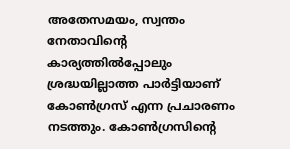അതേസമയം, സ്വന്തം നേതാവിന്റെ കാര്യത്തില്‍പ്പോലും ശ്രദ്ധയില്ലാത്ത പാര്‍ട്ടിയാണ് കോണ്‍ഗ്രസ് എന്ന പ്രചാരണം നടത്തും. കോണ്‍ഗ്രസിന്റെ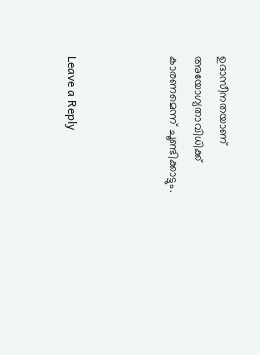ഉദാസീനതയാണ് അയോഗ്യതാവിധിക്ക് കാരണമെന്ന് ചൂണ്ടിക്കാട്ടും.



Leave a Reply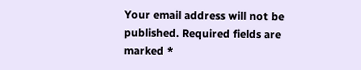Your email address will not be published. Required fields are marked *